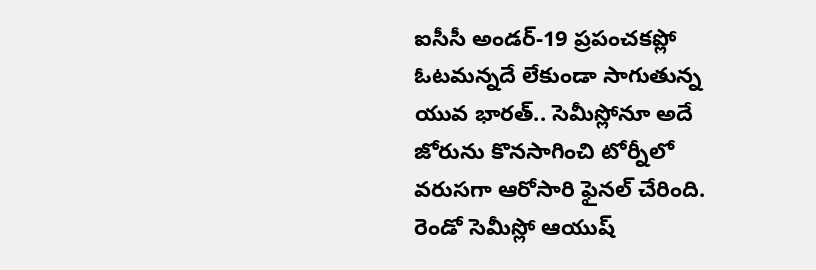ఐసీసీ అండర్-19 ప్రపంచకప్లో ఓటమన్నదే లేకుండా సాగుతున్న యువ భారత్.. సెమీస్లోనూ అదే జోరును కొనసాగించి టోర్నీలో వరుసగా ఆరోసారి ఫైనల్ చేరింది. రెండో సెమీస్లో ఆయుష్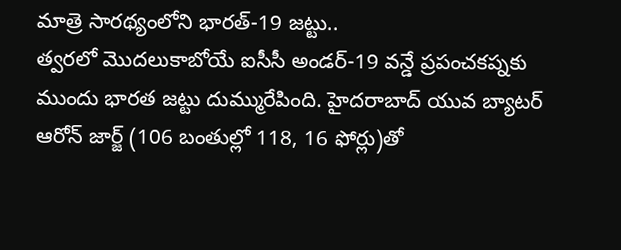మాత్రె సారథ్యంలోని భారత్-19 జట్టు..
త్వరలో మొదలుకాబోయే ఐసీసీ అండర్-19 వన్డే ప్రపంచకప్నకు ముందు భారత జట్టు దుమ్మురేపింది. హైదరాబాద్ యువ బ్యాటర్ ఆరోన్ జార్జ్ (106 బంతుల్లో 118, 16 ఫోర్లు)తో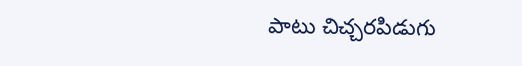పాటు చిచ్చరపిడుగు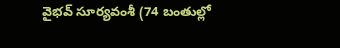వైభవ్ సూర్యవంశీ (74 బంతుల్లో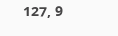127, 9